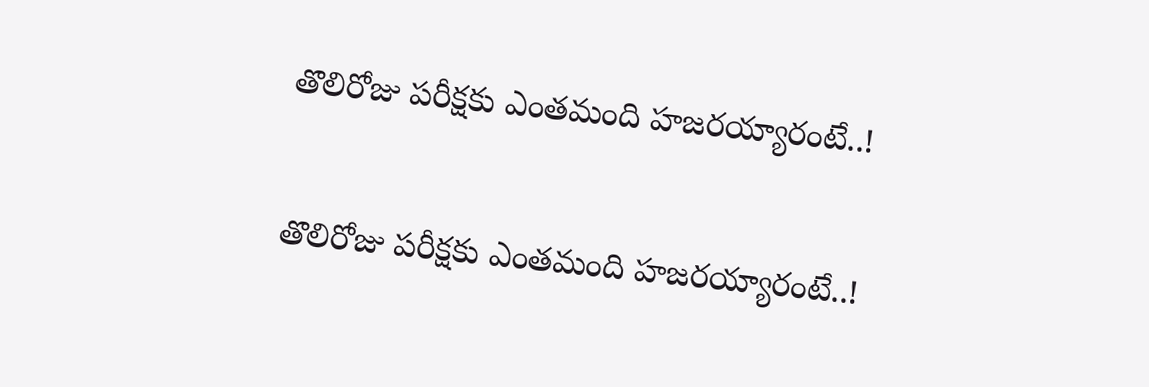తొలిరోజు పరీక్షకు ఎంతమంది హజరయ్యారంటే..!

తొలిరోజు పరీక్షకు ఎంతమంది హజరయ్యారంటే..!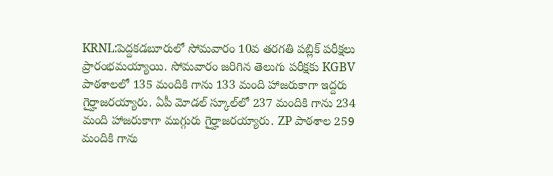KRNL:పెద్దకడబూరులో సోమవారం 10వ తరగతి పబ్లిక్ పరీక్షలు ప్రారంభమయ్యాయి. సోమవారం జరిగిన తెలుగు పరీక్షకు KGBV పాఠశాలలో 135 మందికి గాను 133 మంది హాజరుకాగా ఇద్దరు గైర్హాజరయ్యారు. ఏపీ మోడల్ స్కూల్‌లో 237 మందికి గాను 234 మంది హాజరుకాగా ముగ్గురు గైర్హాజరయ్యారు. ZP పాఠశాల 259 మందికి గాను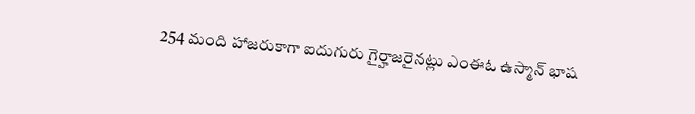254 మంది హాజరుకాగా ఐదుగురు గైర్హాజరైనట్లు ఎంఈఓ ఉస్మాన్ భాష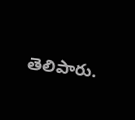తెలిపారు.